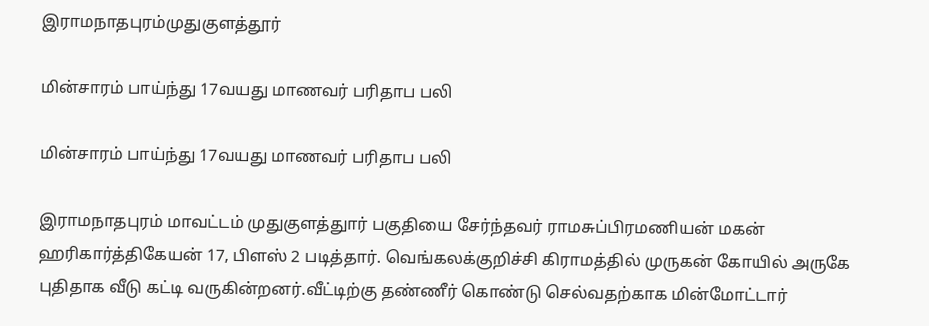இராமநாதபுரம்முதுகுளத்தூர்

மின்சாரம் பாய்ந்து 17வயது மாணவர் பரிதாப பலி

மின்சாரம் பாய்ந்து 17வயது மாணவர் பரிதாப பலி

இராமநாதபுரம் மாவட்டம் முதுகுளத்துார் பகுதியை சேர்ந்தவர் ராமசுப்பிரமணியன் மகன் ஹரிகார்த்திகேயன் 17, பிளஸ் 2 படித்தார். வெங்கலக்குறிச்சி கிராமத்தில் முருகன் கோயில் அருகே புதிதாக வீடு கட்டி வருகின்றனர்.வீட்டிற்கு தண்ணீர் கொண்டு செல்வதற்காக மின்மோட்டார்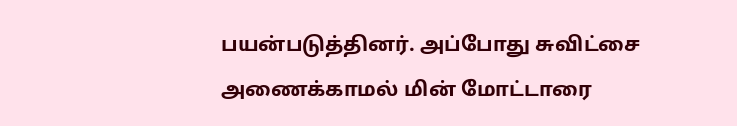பயன்படுத்தினர். அப்போது சுவிட்சை அணைக்காமல் மின் மோட்டாரை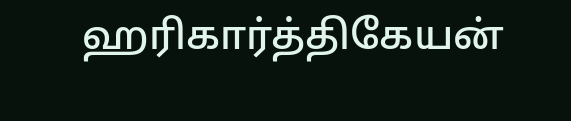ஹரிகார்த்திகேயன்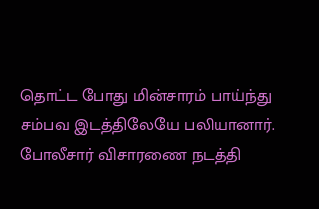தொட்ட போது மின்சாரம் பாய்ந்து சம்பவ இடத்திலேயே பலியானார். போலீசார் விசாரணை நடத்தி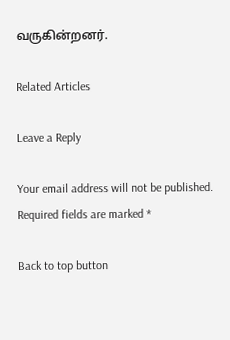வருகின்றனர்‌‌.

Related Articles

Leave a Reply

Your email address will not be published. Required fields are marked *

Back to top button